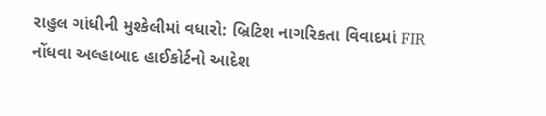રાહુલ ગાંધીની મુશ્કેલીમાં વધારો: બ્રિટિશ નાગરિકતા વિવાદમાં FIR નોંધવા અલ્હાબાદ હાઈકોર્ટનો આદેશ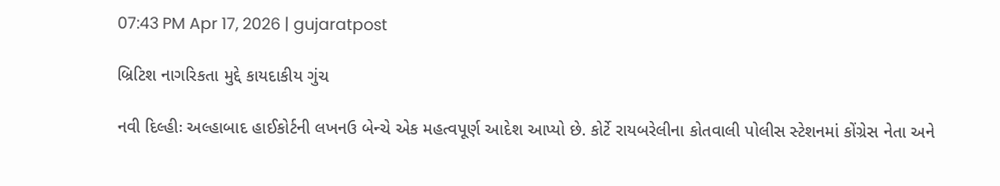07:43 PM Apr 17, 2026 | gujaratpost

બ્રિટિશ નાગરિકતા મુદ્દે કાયદાકીય ગુંચ

નવી દિલ્હીઃ અલ્હાબાદ હાઈકોર્ટની લખનઉ બેન્ચે એક મહત્વપૂર્ણ આદેશ આપ્યો છે. કોર્ટે રાયબરેલીના કોતવાલી પોલીસ સ્ટેશનમાં કોંગ્રેસ નેતા અને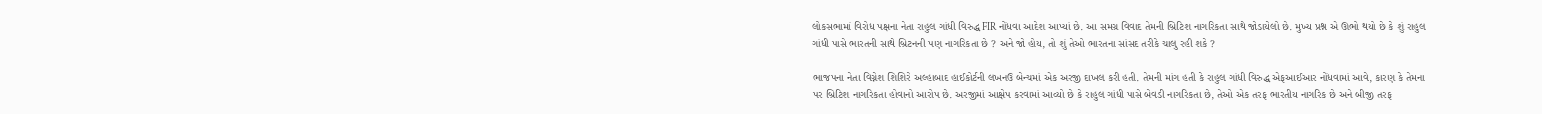લોકસભામાં વિરોધ પક્ષના નેતા રાહુલ ગાંધી વિરુદ્ધ FIR નોંધવા આદેશ આપ્યાં છે. આ સમગ્ર વિવાદ તેમની બ્રિટિશ નાગરિકતા સાથે જોડાયેલો છે. મુખ્ય પ્રશ્ન એ ઊભો થયો છે કે શું રાહુલ ગાંધી પાસે ભારતની સાથે બ્રિટનની પણ નાગરિકતા છે ? અને જો હોય, તો શું તેઓ ભારતના સાંસદ તરીકે ચાલુ રહી શકે ?

ભાજપના નેતા વિગ્નેશ શિશિરે અલ્હાબાદ હાઈકોર્ટની લખનઉ બેન્ચમાં એક અરજી દાખલ કરી હતી. તેમની માંગ હતી કે રાહુલ ગાંધી વિરુદ્ધ એફઆઈઆર નોંધવામાં આવે, કારણ કે તેમના પર બ્રિટિશ નાગરિકતા હોવાનો આરોપ છે. અરજીમાં આક્ષેપ કરવામાં આવ્યો છે કે રાહુલ ગાંધી પાસે બેવડી નાગરિકતા છે, તેઓ એક તરફ ભારતીય નાગરિક છે અને બીજી તરફ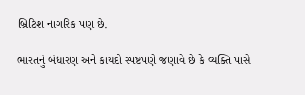બ્રિટિશ નાગરિક પણ છે.

ભારતનું બંધારણ અને કાયદો સ્પષ્ટપણે જણાવે છે કે વ્યક્તિ પાસે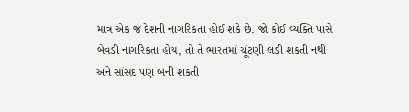માત્ર એક જ દેશની નાગરિકતા હોઈ શકે છે. જો કોઈ વ્યક્તિ પાસે બેવડી નાગરિકતા હોય, તો તે ભારતમાં ચૂંટણી લડી શકતી નથી અને સાંસદ પણ બની શકતી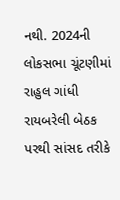નથી. 2024ની લોકસભા ચૂંટણીમાં રાહુલ ગાંધી રાયબરેલી બેઠક પરથી સાંસદ તરીકે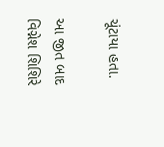ચૂંટાયા હતા.

આ જીત બાદ વિગ્નેશ શિશિરે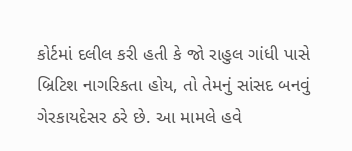કોર્ટમાં દલીલ કરી હતી કે જો રાહુલ ગાંધી પાસે બ્રિટિશ નાગરિકતા હોય, તો તેમનું સાંસદ બનવું ગેરકાયદેસર ઠરે છે. આ મામલે હવે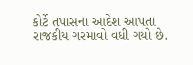કોર્ટે તપાસના આદેશ આપતા રાજકીય ગરમાવો વધી ગયો છે.